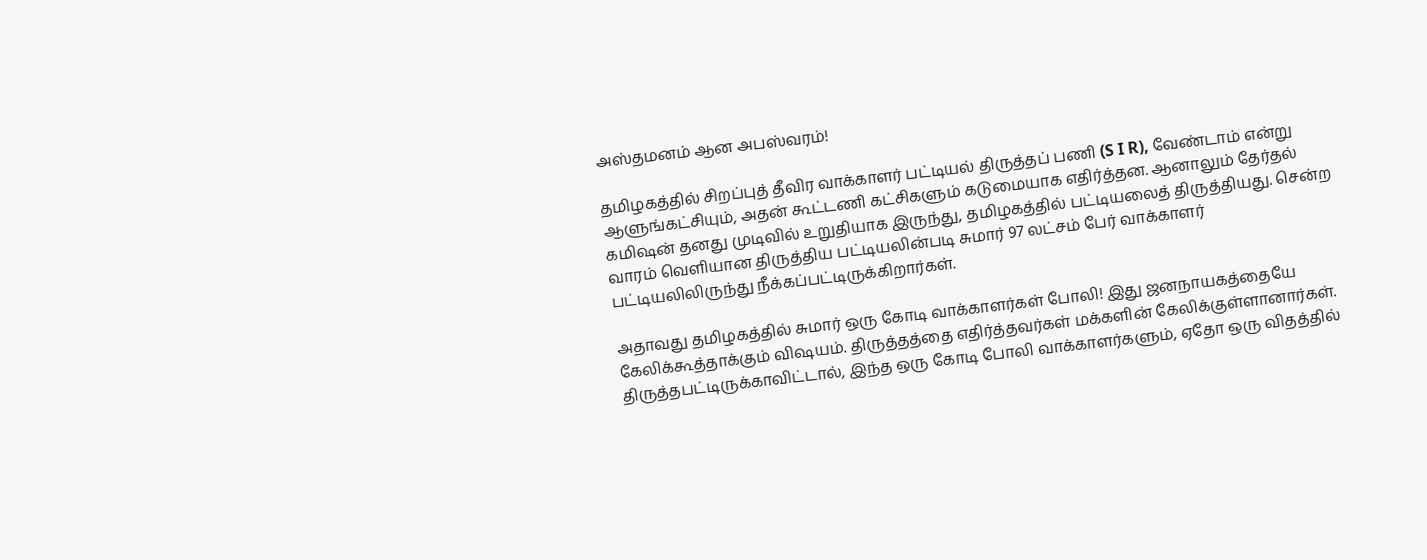அஸ்தமனம் ஆன அபஸ்வரம்!

தமிழகத்தில் சிறப்புத் தீவிர வாக்காளர் பட்டியல் திருத்தப் பணி (S I R), வேண்டாம் என்று ஆளுங்கட்சியும், அதன் கூட்டணி கட்சிகளும் கடுமையாக எதிர்த்தன. ஆனாலும் தேர்தல் கமிஷன் தனது முடிவில் உறுதியாக இருந்து, தமிழகத்தில் பட்டியலைத் திருத்தியது. சென்ற வாரம் வெளியான திருத்திய பட்டியலின்படி சுமார் 97 லட்சம் பேர் வாக்காளர் பட்டியலிலிருந்து நீக்கப்பட்டிருக்கிறார்கள்.

அதாவது தமிழகத்தில் சுமார் ஒரு கோடி வாக்காளர்கள் போலி! இது ஜனநாயகத்தையே கேலிக்கூத்தாக்கும் விஷயம். திருத்தத்தை எதிர்த்தவர்கள் மக்களின் கேலிக்குள்ளானார்கள். திருத்தபட்டிருக்காவிட்டால், இந்த ஒரு கோடி போலி வாக்காளர்களும், ஏதோ ஒரு விதத்தில்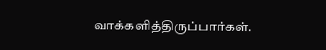வாக்களித்திருப்பார்கள்.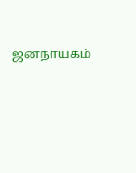ஜனநாயகம்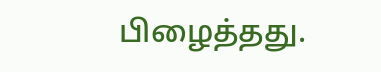பிழைத்தது.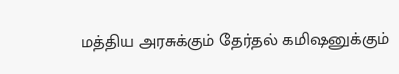மத்திய அரசுக்கும் தேர்தல் கமிஷனுக்கும்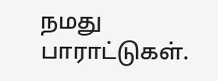நமது பாராட்டுகள்.